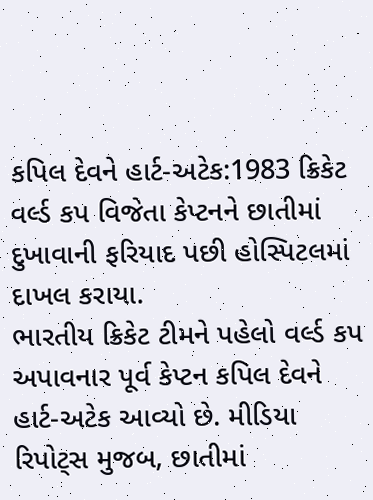કપિલ દેવને હાર્ટ-અટેક:1983 ક્રિકેટ વર્લ્ડ કપ વિજેતા કેપ્ટનને છાતીમાં દુખાવાની ફરિયાદ પછી હોસ્પિટલમાં દાખલ કરાયા.
ભારતીય ક્રિકેટ ટીમને પહેલો વર્લ્ડ કપ અપાવનાર પૂર્વ કેપ્ટન કપિલ દેવને હાર્ટ-અટેક આવ્યો છે. મીડિયા રિપોટ્સ મુજબ, છાતીમાં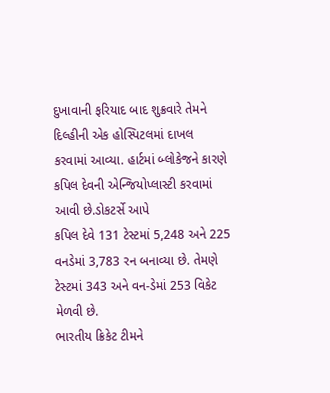દુખાવાની ફરિયાદ બાદ શુક્રવારે તેમને દિલ્હીની એક હોસ્પિટલમાં દાખલ કરવામાં આવ્યા. હાર્ટમાં બ્લોકેજને કારણે કપિલ દેવની એન્જિયોપ્લાસ્ટી કરવામાં આવી છે.ડોકટર્સે આપે
કપિલ દેવે 131 ટેસ્ટમાં 5,248 અને 225 વનડેમાં 3,783 રન બનાવ્યા છે. તેમણે ટેસ્ટમાં 343 અને વન-ડેમાં 253 વિકેટ મેળવી છે.
ભારતીય ક્રિકેટ ટીમને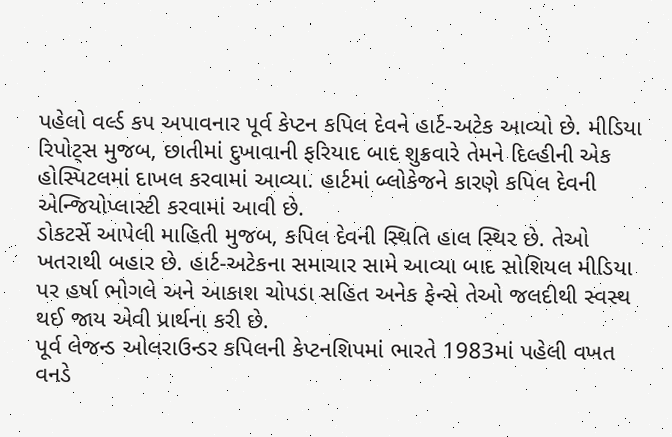પહેલો વર્લ્ડ કપ અપાવનાર પૂર્વ કેપ્ટન કપિલ દેવને હાર્ટ-અટેક આવ્યો છે. મીડિયા રિપોટ્સ મુજબ, છાતીમાં દુખાવાની ફરિયાદ બાદ શુક્રવારે તેમને દિલ્હીની એક હોસ્પિટલમાં દાખલ કરવામાં આવ્યા. હાર્ટમાં બ્લોકેજને કારણે કપિલ દેવની એન્જિયોપ્લાસ્ટી કરવામાં આવી છે.
ડોકટર્સે આપેલી માહિતી મુજબ, કપિલ દેવની સ્થિતિ હાલ સ્થિર છે. તેઓ ખતરાથી બહાર છે. હાર્ટ-અટેકના સમાચાર સામે આવ્યા બાદ સોશિયલ મીડિયા પર હર્ષા ભોગલે અને આકાશ ચોપડા સહિત અનેક ફેન્સે તેઓ જલદીથી સ્વસ્થ થઈ જાય એવી પ્રાર્થના કરી છે.
પૂર્વ લેજન્ડ ઓલરાઉન્ડર કપિલની કેપ્ટનશિપમાં ભારતે 1983માં પહેલી વખત વનડે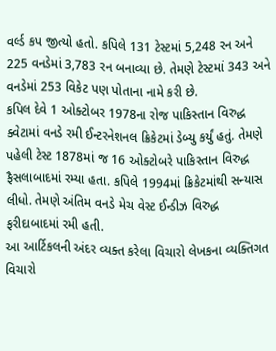વર્લ્ડ કપ જીત્યો હતો. કપિલે 131 ટેસ્ટમાં 5,248 રન અને 225 વનડેમાં 3,783 રન બનાવ્યા છે. તેમણે ટેસ્ટમાં 343 અને વનડેમાં 253 વિકેટ પણ પોતાના નામે કરી છે.
કપિલ દેવે 1 ઓક્ટોબર 1978ના રોજ પાકિસ્તાન વિરુદ્ધ ક્વેટામાં વનડે રમી ઈન્ટરનેશનલ ક્રિકેટમાં ડેબ્યુ કર્યું હતું. તેમણે પહેલી ટેસ્ટ 1878માં જ 16 ઓક્ટોબરે પાકિસ્તાન વિરુદ્ધ ફૈસલાબાદમાં રમ્યા હતા. કપિલે 1994માં ક્રિકેટમાંથી સન્યાસ લીધો. તેમણે અંતિમ વનડે મેચ વેસ્ટ ઈન્ડીઝ વિરુદ્ધ ફરીદાબાદમાં રમી હતી.
આ આર્ટિકલની અંદર વ્યક્ત કરેલા વિચારો લેખકના વ્યક્તિગત વિચારો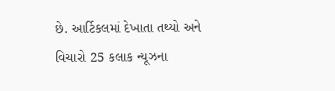છે. આર્ટિકલમાં દેખાતા તથ્યો અને વિચારો 25 કલાક ન્યૂઝના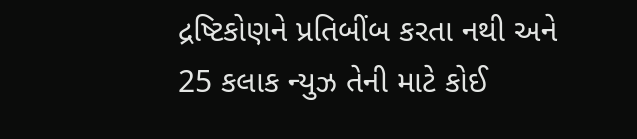દ્રષ્ટિકોણને પ્રતિબીંબ કરતા નથી અને 25 કલાક ન્યુઝ તેની માટે કોઈ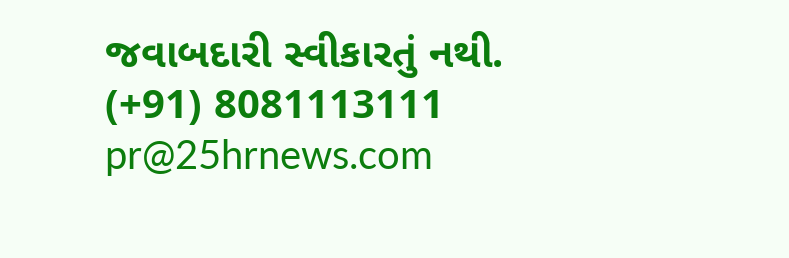જવાબદારી સ્વીકારતું નથી.
(+91) 8081113111
pr@25hrnews.com